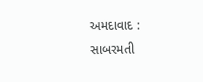અમદાવાદ : સાબરમતી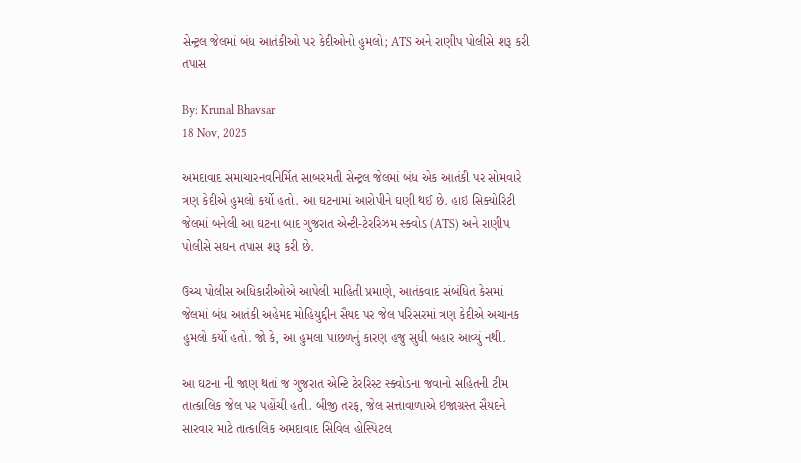સેન્ટ્રલ જેલમાં બંધ આતંકીઓ પર કેદીઓનો હુમલો; ATS અને રાણીપ પોલીસે શરૂ કરી તપાસ

By: Krunal Bhavsar
18 Nov, 2025

અમદાવાદ સમાચારનવનિર્મિત સાબરમતી સેન્ટ્રલ જેલમાં બંધ એક આતંકી પર સોમવારે ત્રણ કેદીએ હુમલો કર્યો હતો. આ ઘટનામાં આરોપીને ઘણી થઈ છે. હાઇ સિક્યોરિટી જેલમાં બનેલી આ ઘટના બાદ ગુજરાત એન્ટી-ટેરરિઝમ સ્ક્વોડ (ATS) અને રાણીપ પોલીસે સઘન તપાસ શરૂ કરી છે.

ઉચ્ચ પોલીસ અધિકારીઓએ આપેલી માહિતી પ્રમાણે, આતંકવાદ સંબંધિત કેસમાં જેલમાં બંધ આતંકી અહેમદ મોહિયુદ્દીન સૈયદ પર જેલ પરિસરમાં ત્રણ કેદીએ અચાનક હુમલો કર્યો હતો. જો કે, આ હુમલા પાછળનું કારણ હજુ સુધી બહાર આવ્યું નથી.

આ ઘટના ની જાણ થતાં જ ગુજરાત એન્ટિ ટેરરિસ્ટ સ્ક્વોડના જવાનો સહિતની ટીમ તાત્કાલિક જેલ પર પહોંચી હતી. બીજી તરફ, જેલ સત્તાવાળાએ ઇજાગ્રસ્ત સૈયદને સારવાર માટે તાત્કાલિક અમદાવાદ સિવિલ હોસ્પિટલ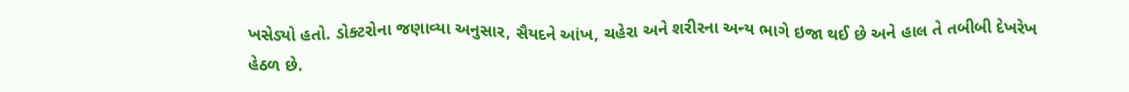ખસેડ્યો હતો. ડોક્ટરોના જણાવ્યા અનુસાર, સૈયદને આંખ, ચહેરા અને શરીરના અન્ય ભાગે ઇજા થઈ છે અને હાલ તે તબીબી દેખરેખ હેઠળ છે.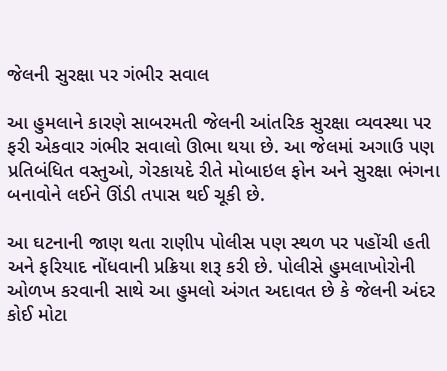જેલની સુરક્ષા પર ગંભીર સવાલ

આ હુમલાને કારણે સાબરમતી જેલની આંતરિક સુરક્ષા વ્યવસ્થા પર ફરી એકવાર ગંભીર સવાલો ઊભા થયા છે. આ જેલમાં અગાઉ પણ પ્રતિબંધિત વસ્તુઓ, ગેરકાયદે રીતે મોબાઇલ ફોન અને સુરક્ષા ભંગના બનાવોને લઈને ઊંડી તપાસ થઈ ચૂકી છે.

આ ઘટનાની જાણ થતા રાણીપ પોલીસ પણ સ્થળ પર પહોંચી હતી અને ફરિયાદ નોંધવાની પ્રક્રિયા શરૂ કરી છે. પોલીસે હુમલાખોરોની ઓળખ કરવાની સાથે આ હુમલો અંગત અદાવત છે કે જેલની અંદર કોઈ મોટા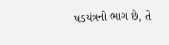ષડયંત્રનો ભાગ છે, તે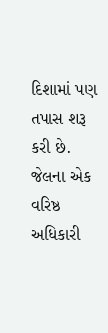દિશામાં પણ તપાસ શરૂ કરી છે. જેલના એક વરિષ્ઠ અધિકારી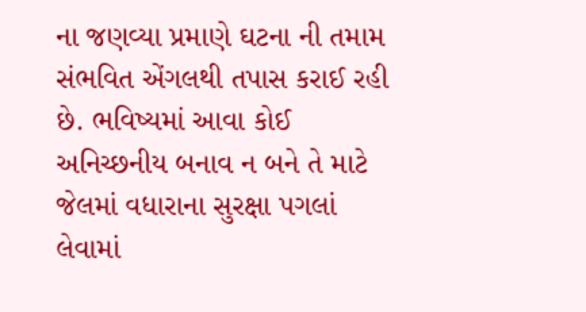ના જણવ્યા પ્રમાણે ઘટના ની તમામ સંભવિત એંગલથી તપાસ કરાઈ રહી છે. ભવિષ્યમાં આવા કોઈ અનિચ્છનીય બનાવ ન બને તે માટે જેલમાં વધારાના સુરક્ષા પગલાં લેવામાં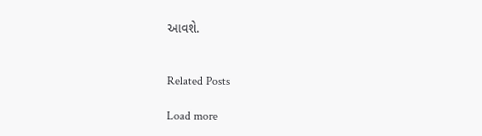આવશે.


Related Posts

Load more